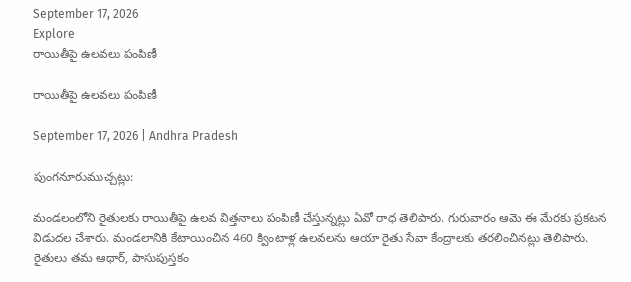September 17, 2026
Explore
రాయితీపై ఉలవలు పంపిణీ

రాయితీపై ఉలవలు పంపిణీ

September 17, 2026 | Andhra Pradesh

పుంగనూరుముచ్చట్లు:

మండలంలోని రైతులకు రాయితీపై ఉలవ విత్తనాలు పంపిణీ చేస్తున్నట్లు ఏవో రాధ తెలిపారు. గురువారం ఆమె ఈ మేరకు ప్రకటన విడుదల చేశారు. మండలానికి కేటాయించిన 460 క్వింటాళ్ల ఉలవలను ఆయా రైతు సేవా కేంద్రాలకు తరలించినట్లు తెలిపారు. రైతులు తమ ఆధార్‌, పాసుపుస్తకం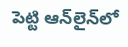పెట్టి ఆన్‌లైన్‌లో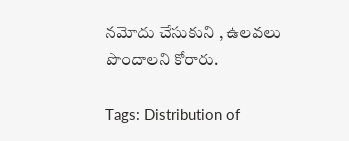నమోదు చేసుకుని , ఉలవలు పొందాలని కోరారు.

Tags: Distribution of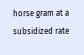horse gram at a subsidized rate